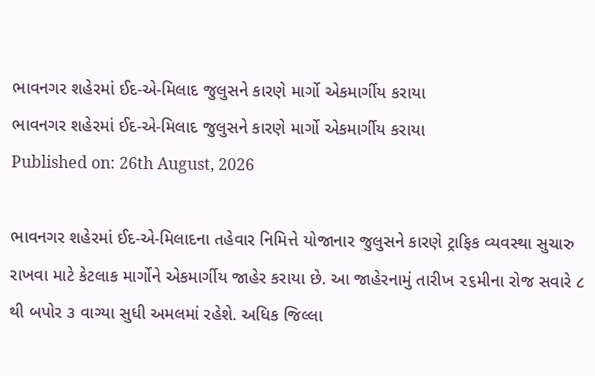ભાવનગર શહેરમાં ઈદ-એ-મિલાદ જુલુસને કારણે માર્ગો એકમાર્ગીય કરાયા
ભાવનગર શહેરમાં ઈદ-એ-મિલાદ જુલુસને કારણે માર્ગો એકમાર્ગીય કરાયા
Published on: 26th August, 2026

ભાવનગર શહેરમાં ઈદ-એ-મિલાદના તહેવાર નિમિત્તે યોજાનાર જુલુસને કારણે ટ્રાફિક વ્યવસ્થા સુચારુ રાખવા માટે કેટલાક માર્ગોને એકમાર્ગીય જાહેર કરાયા છે. આ જાહેરનામું તારીખ ૨૬મીના રોજ સવારે ૮ થી બપોર ૩ વાગ્યા સુધી અમલમાં રહેશે. અધિક જિલ્લા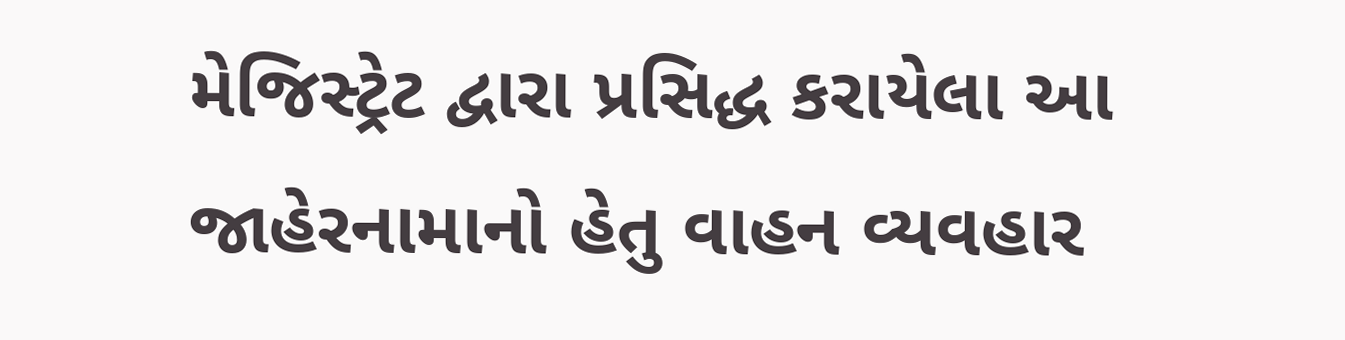મેજિસ્ટ્રેટ દ્વારા પ્રસિદ્ધ કરાયેલા આ જાહેરનામાનો હેતુ વાહન વ્યવહાર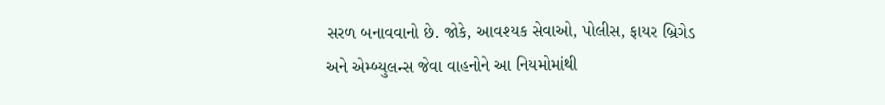સરળ બનાવવાનો છે. જોકે, આવશ્યક સેવાઓ, પોલીસ, ફાયર બ્રિગેડ અને એમ્બ્યુલન્સ જેવા વાહનોને આ નિયમોમાંથી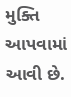મુક્તિ આપવામાં આવી છે.